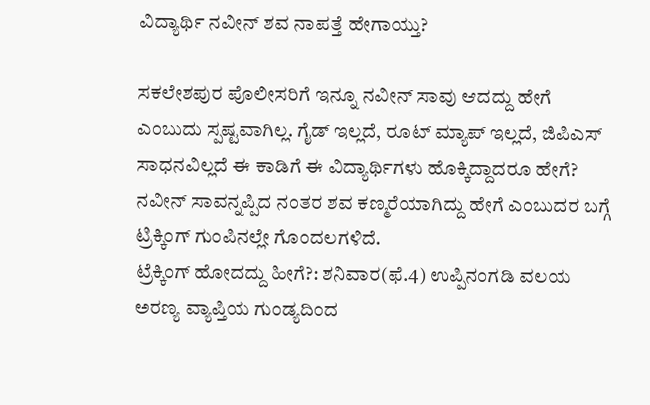ವಿದ್ಯಾರ್ಥಿ ನವೀನ್ ಶವ ನಾಪತ್ತೆ ಹೇಗಾಯ್ತು?

ಸಕಲೇಶಪುರ ಪೊಲೀಸರಿಗೆ ಇನ್ನೂ ನವೀನ್ ಸಾವು ಆದದ್ದು ಹೇಗೆ ಎಂಬುದು ಸ್ಪಷ್ಟವಾಗಿಲ್ಲ. ಗೈಡ್ ಇಲ್ಲದೆ, ರೂಟ್ ಮ್ಯಾಪ್ ಇಲ್ಲದೆ, ಜಿಪಿಎಸ್ ಸಾಧನವಿಲ್ಲದೆ ಈ ಕಾಡಿಗೆ ಈ ವಿದ್ಯಾರ್ಥಿಗಳು ಹೊಕ್ಕಿದ್ದಾದರೂ ಹೇಗೆ? ನವೀನ್ ಸಾವನ್ನಪ್ಪಿದ ನಂತರ ಶವ ಕಣ್ಮರೆಯಾಗಿದ್ದು ಹೇಗೆ ಎಂಬುದರ ಬಗ್ಗೆ ಟ್ರಿಕ್ಕಿಂಗ್ ಗುಂಪಿನಲ್ಲೇ ಗೊಂದಲಗಳಿದೆ.
ಟ್ರೆಕ್ಕಿಂಗ್ ಹೋದದ್ದು ಹೀಗೆ?: ಶನಿವಾರ(ಫೆ.4) ಉಪ್ಪಿನಂಗಡಿ ವಲಯ ಅರಣ್ಯ ವ್ಯಾಪ್ತಿಯ ಗುಂಡ್ಯದಿಂದ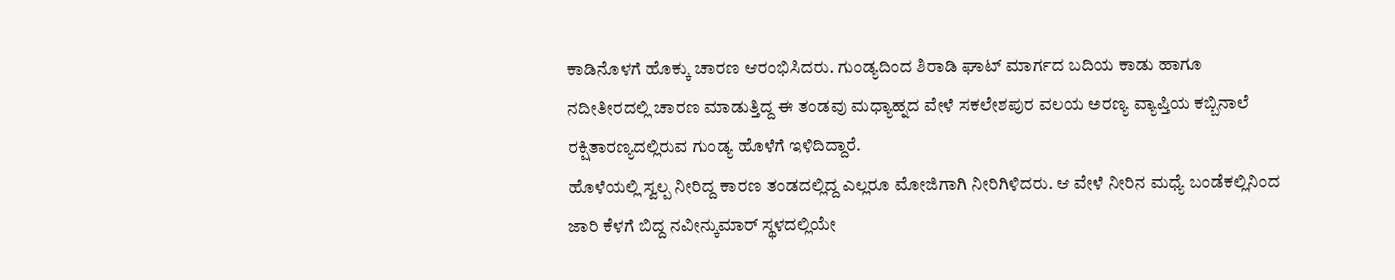ಕಾಡಿನೊಳಗೆ ಹೊಕ್ಕು ಚಾರಣ ಆರಂಭಿಸಿದರು. ಗುಂಡ್ಯದಿಂದ ಶಿರಾಡಿ ಘಾಟ್ ಮಾರ್ಗದ ಬದಿಯ ಕಾಡು ಹಾಗೂ ನದೀತೀರದಲ್ಲಿ ಚಾರಣ ಮಾಡುತ್ತಿದ್ದ ಈ ತಂಡವು ಮಧ್ಯಾಹ್ನದ ವೇಳೆ ಸಕಲೇಶಪುರ ವಲಯ ಅರಣ್ಯ ವ್ಯಾಪ್ತಿಯ ಕಬ್ಬಿನಾಲೆ ರಕ್ಷಿತಾರಣ್ಯದಲ್ಲಿರುವ ಗುಂಡ್ಯ ಹೊಳೆಗೆ ಇಳಿದಿದ್ದಾರೆ.
ಹೊಳೆಯಲ್ಲಿ ಸ್ವಲ್ಪ ನೀರಿದ್ದ ಕಾರಣ ತಂಡದಲ್ಲಿದ್ದ ಎಲ್ಲರೂ ಮೋಜಿಗಾಗಿ ನೀರಿಗಿಳಿದರು. ಆ ವೇಳೆ ನೀರಿನ ಮಧ್ಯೆ ಬಂಡೆಕಲ್ಲಿನಿಂದ ಜಾರಿ ಕೆಳಗೆ ಬಿದ್ದ ನವೀನ್ಕುಮಾರ್ ಸ್ಥಳದಲ್ಲಿಯೇ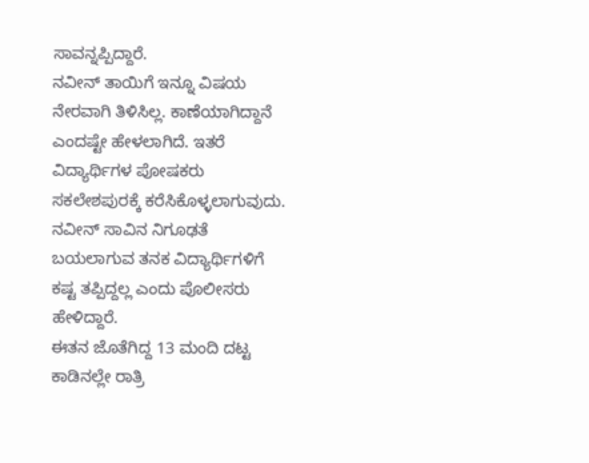ಸಾವನ್ನಪ್ಪಿದ್ದಾರೆ.
ನವೀನ್ ತಾಯಿಗೆ ಇನ್ನೂ ವಿಷಯ ನೇರವಾಗಿ ತಿಳಿಸಿಲ್ಲ. ಕಾಣೆಯಾಗಿದ್ದಾನೆ ಎಂದಷ್ಟೇ ಹೇಳಲಾಗಿದೆ. ಇತರೆ ವಿದ್ಯಾರ್ಥಿಗಳ ಪೋಷಕರು ಸಕಲೇಶಪುರಕ್ಕೆ ಕರೆಸಿಕೊಳ್ಳಲಾಗುವುದು. ನವೀನ್ ಸಾವಿನ ನಿಗೂಢತೆ ಬಯಲಾಗುವ ತನಕ ವಿದ್ಯಾರ್ಥಿಗಳಿಗೆ ಕಷ್ಟ ತಪ್ಪಿದ್ದಲ್ಲ ಎಂದು ಪೊಲೀಸರು ಹೇಳಿದ್ದಾರೆ.
ಈತನ ಜೊತೆಗಿದ್ದ 13 ಮಂದಿ ದಟ್ಟ ಕಾಡಿನಲ್ಲೇ ರಾತ್ರಿ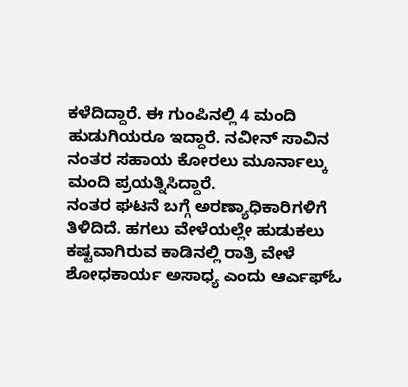ಕಳೆದಿದ್ದಾರೆ. ಈ ಗುಂಪಿನಲ್ಲಿ 4 ಮಂದಿ ಹುಡುಗಿಯರೂ ಇದ್ದಾರೆ. ನವೀನ್ ಸಾವಿನ ನಂತರ ಸಹಾಯ ಕೋರಲು ಮೂರ್ನಾಲ್ಕು ಮಂದಿ ಪ್ರಯತ್ನಿಸಿದ್ದಾರೆ.
ನಂತರ ಘಟನೆ ಬಗ್ಗೆ ಅರಣ್ಯಾಧಿಕಾರಿಗಳಿಗೆ ತಿಳಿದಿದೆ. ಹಗಲು ವೇಳೆಯಲ್ಲೇ ಹುಡುಕಲು ಕಷ್ಟವಾಗಿರುವ ಕಾಡಿನಲ್ಲಿ ರಾತ್ರಿ ವೇಳೆ ಶೋಧಕಾರ್ಯ ಅಸಾಧ್ಯ ಎಂದು ಆರ್ಎಫ್ಓ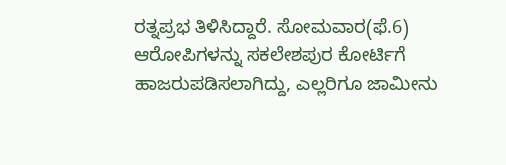ರತ್ನಪ್ರಭ ತಿಳಿಸಿದ್ದಾರೆ. ಸೋಮವಾರ(ಫೆ.6) ಆರೋಪಿಗಳನ್ನು ಸಕಲೇಶಪುರ ಕೋರ್ಟಿಗೆ ಹಾಜರುಪಡಿಸಲಾಗಿದ್ದು, ಎಲ್ಲರಿಗೂ ಜಾಮೀನು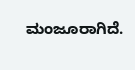ಮಂಜೂರಾಗಿದೆ.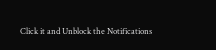Click it and Unblock the Notifications